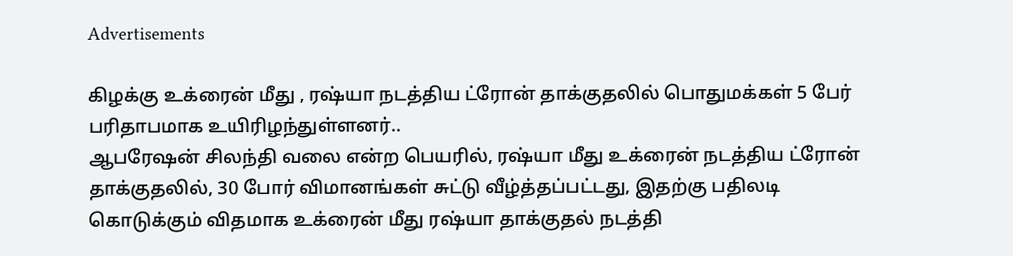Advertisements

கிழக்கு உக்ரைன் மீது , ரஷ்யா நடத்திய ட்ரோன் தாக்குதலில் பொதுமக்கள் 5 பேர் பரிதாபமாக உயிரிழந்துள்ளனர்..
ஆபரேஷன் சிலந்தி வலை என்ற பெயரில், ரஷ்யா மீது உக்ரைன் நடத்திய ட்ரோன் தாக்குதலில், 30 போர் விமானங்கள் சுட்டு வீழ்த்தப்பட்டது, இதற்கு பதிலடி கொடுக்கும் விதமாக உக்ரைன் மீது ரஷ்யா தாக்குதல் நடத்தி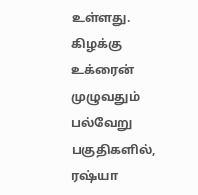உள்ளது. கிழக்கு உக்ரைன் முழுவதும் பல்வேறு பகுதிகளில், ரஷ்யா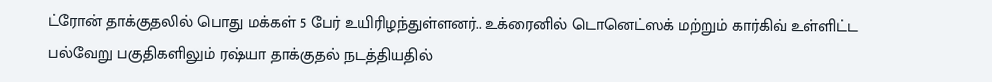ட்ரோன் தாக்குதலில் பொது மக்கள் 5 பேர் உயிரிழந்துள்ளனர்.. உக்ரைனில் டொனெட்ஸக் மற்றும் கார்கிவ் உள்ளிட்ட பல்வேறு பகுதிகளிலும் ரஷ்யா தாக்குதல் நடத்தியதில்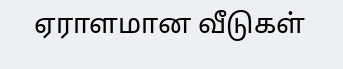ஏராளமான வீடுகள்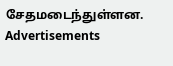சேதமடைந்துள்ளன.
Advertisements